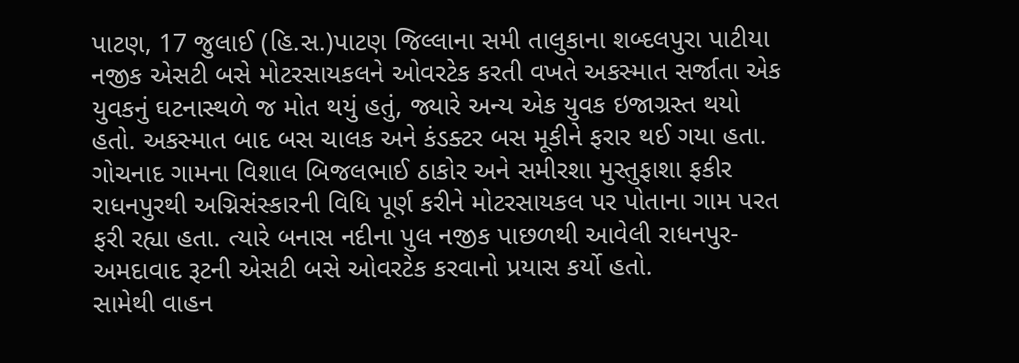પાટણ, 17 જુલાઈ (હિ.સ.)પાટણ જિલ્લાના સમી તાલુકાના શબ્દલપુરા પાટીયા નજીક એસટી બસે મોટરસાયકલને ઓવરટેક કરતી વખતે અકસ્માત સર્જાતા એક યુવકનું ઘટનાસ્થળે જ મોત થયું હતું, જ્યારે અન્ય એક યુવક ઇજાગ્રસ્ત થયો હતો. અકસ્માત બાદ બસ ચાલક અને કંડક્ટર બસ મૂકીને ફરાર થઈ ગયા હતા.
ગોચનાદ ગામના વિશાલ બિજલભાઈ ઠાકોર અને સમીરશા મુસ્તુફાશા ફકીર રાધનપુરથી અગ્નિસંસ્કારની વિધિ પૂર્ણ કરીને મોટરસાયકલ પર પોતાના ગામ પરત ફરી રહ્યા હતા. ત્યારે બનાસ નદીના પુલ નજીક પાછળથી આવેલી રાધનપુર-અમદાવાદ રૂટની એસટી બસે ઓવરટેક કરવાનો પ્રયાસ કર્યો હતો.
સામેથી વાહન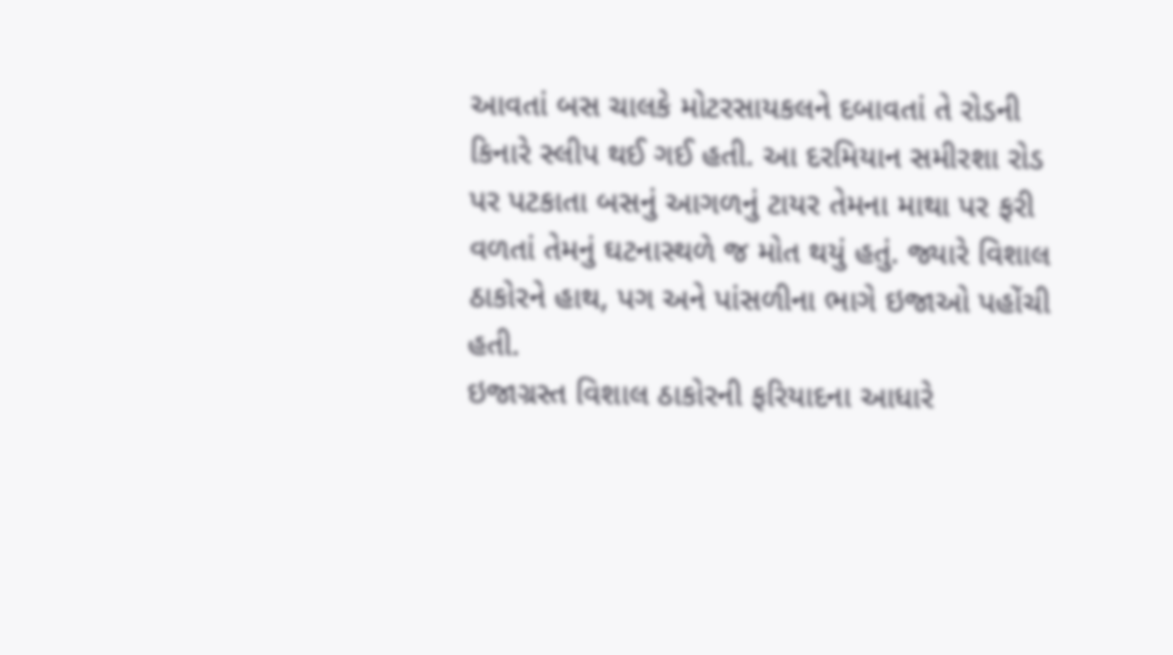આવતાં બસ ચાલકે મોટરસાયકલને દબાવતાં તે રોડની કિનારે સ્લીપ થઈ ગઈ હતી. આ દરમિયાન સમીરશા રોડ પર પટકાતા બસનું આગળનું ટાયર તેમના માથા પર ફરી વળતાં તેમનું ઘટનાસ્થળે જ મોત થયું હતું. જ્યારે વિશાલ ઠાકોરને હાથ, પગ અને પાંસળીના ભાગે ઇજાઓ પહોંચી હતી.
ઇજાગ્રસ્ત વિશાલ ઠાકોરની ફરિયાદના આધારે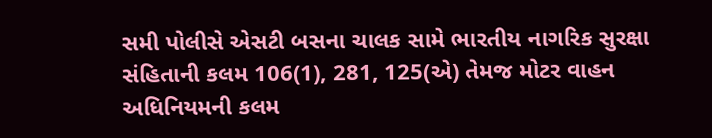સમી પોલીસે એસટી બસના ચાલક સામે ભારતીય નાગરિક સુરક્ષા સંહિતાની કલમ 106(1), 281, 125(એ) તેમજ મોટર વાહન અધિનિયમની કલમ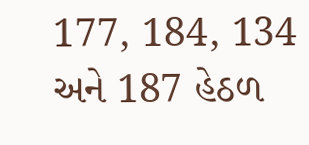177, 184, 134 અને 187 હેઠળ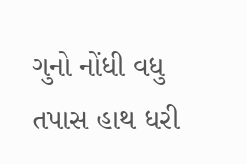ગુનો નોંધી વધુ તપાસ હાથ ધરી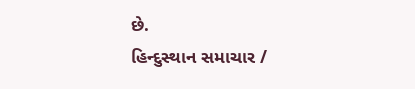છે.
હિન્દુસ્થાન સમાચાર /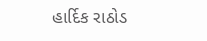હાર્દિક રાઠોડ